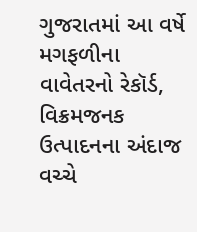ગુજરાતમાં આ વર્ષે મગફળીના વાવેતરનો રેકૉર્ડ, વિક્રમજનક ઉત્પાદનના અંદાજ વચ્ચે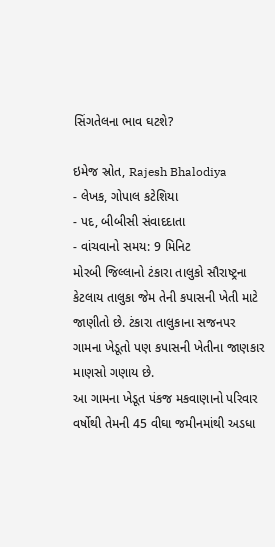સિંગતેલના ભાવ ઘટશે?

ઇમેજ સ્રોત, Rajesh Bhalodiya
- લેખક, ગોપાલ કટેશિયા
- પદ, બીબીસી સંવાદદાતા
- વાંચવાનો સમય: 9 મિનિટ
મોરબી જિલ્લાનો ટંકારા તાલુકો સૌરાષ્ટ્રના કેટલાય તાલુકા જેમ તેની કપાસની ખેતી માટે જાણીતો છે. ટંકારા તાલુકાના સજનપર ગામના ખેડૂતો પણ કપાસની ખેતીના જાણકાર માણસો ગણાય છે.
આ ગામના ખેડૂત પંકજ મકવાણાનો પરિવાર વર્ષોથી તેમની 45 વીઘા જમીનમાંથી અડધા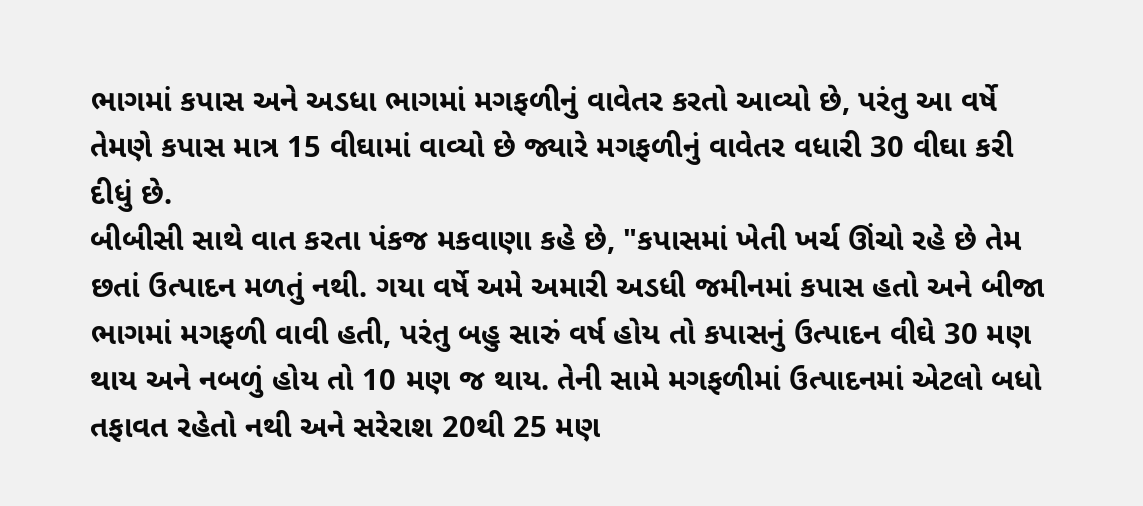ભાગમાં કપાસ અને અડધા ભાગમાં મગફળીનું વાવેતર કરતો આવ્યો છે, પરંતુ આ વર્ષે તેમણે કપાસ માત્ર 15 વીઘામાં વાવ્યો છે જ્યારે મગફળીનું વાવેતર વધારી 30 વીઘા કરી દીધું છે.
બીબીસી સાથે વાત કરતા પંકજ મકવાણા કહે છે, "કપાસમાં ખેતી ખર્ચ ઊંચો રહે છે તેમ છતાં ઉત્પાદન મળતું નથી. ગયા વર્ષે અમે અમારી અડધી જમીનમાં કપાસ હતો અને બીજા ભાગમાં મગફળી વાવી હતી, પરંતુ બહુ સારું વર્ષ હોય તો કપાસનું ઉત્પાદન વીઘે 30 મણ થાય અને નબળું હોય તો 10 મણ જ થાય. તેની સામે મગફળીમાં ઉત્પાદનમાં એટલો બધો તફાવત રહેતો નથી અને સરેરાશ 20થી 25 મણ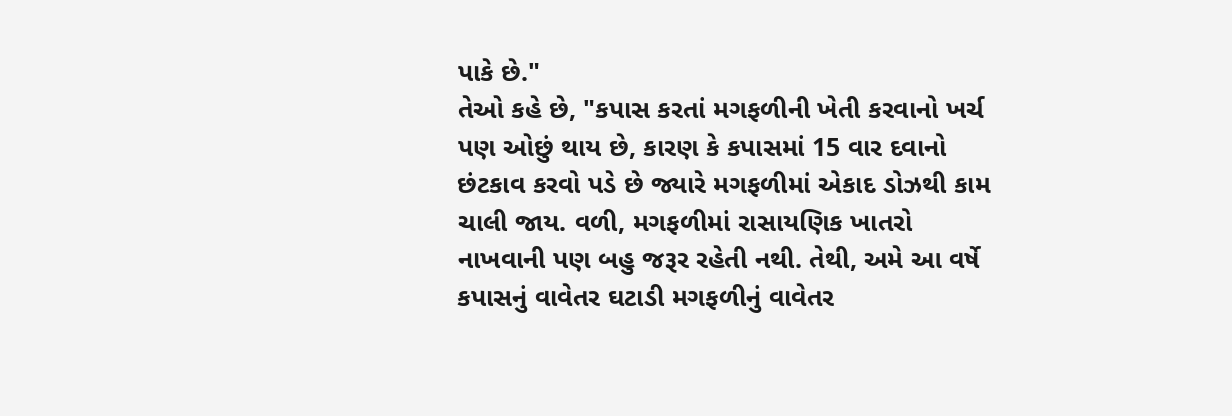પાકે છે."
તેઓ કહે છે, "કપાસ કરતાં મગફળીની ખેતી કરવાનો ખર્ચ પણ ઓછું થાય છે, કારણ કે કપાસમાં 15 વાર દવાનો છંટકાવ કરવો પડે છે જ્યારે મગફળીમાં એકાદ ડોઝથી કામ ચાલી જાય. વળી, મગફળીમાં રાસાયણિક ખાતરો નાખવાની પણ બહુ જરૂર રહેતી નથી. તેથી, અમે આ વર્ષે કપાસનું વાવેતર ઘટાડી મગફળીનું વાવેતર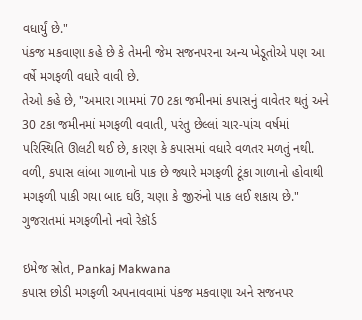વધાર્યું છે."
પંકજ મકવાણા કહે છે કે તેમની જેમ સજનપરના અન્ય ખેડૂતોએ પણ આ વર્ષે મગફળી વધારે વાવી છે.
તેઓ કહે છે, "અમારા ગામમાં 70 ટકા જમીનમાં કપાસનું વાવેતર થતું અને 30 ટકા જમીનમાં મગફળી વવાતી, પરંતુ છેલ્લાં ચાર-પાંચ વર્ષમાં પરિસ્થિતિ ઊલટી થઈ છે, કારણ કે કપાસમાં વધારે વળતર મળતું નથી. વળી, કપાસ લાંબા ગાળાનો પાક છે જ્યારે મગફળી ટૂંકા ગાળાનો હોવાથી મગફળી પાકી ગયા બાદ ઘઉં, ચણા કે જીરુંનો પાક લઈ શકાય છે."
ગુજરાતમાં મગફળીનો નવો રેકૉર્ડ

ઇમેજ સ્રોત, Pankaj Makwana
કપાસ છોડી મગફળી અપનાવવામાં પંકજ મકવાણા અને સજનપર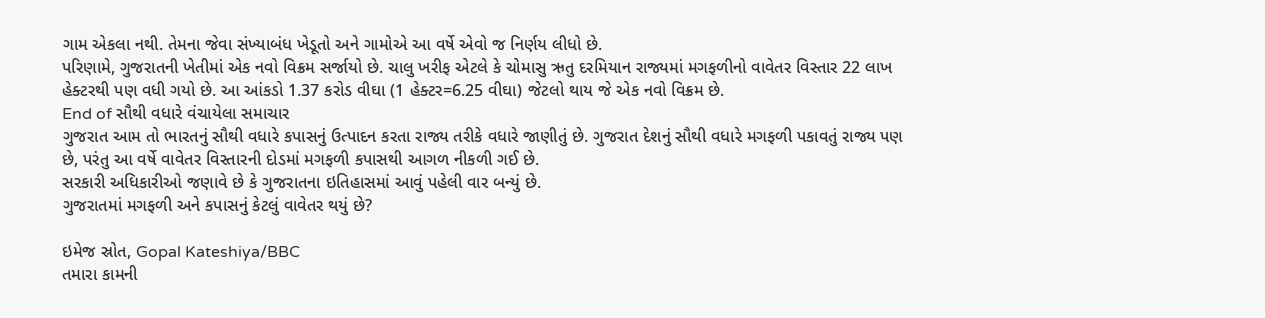ગામ એકલા નથી. તેમના જેવા સંખ્યાબંધ ખેડૂતો અને ગામોએ આ વર્ષે એવો જ નિર્ણય લીધો છે.
પરિણામે, ગુજરાતની ખેતીમાં એક નવો વિક્રમ સર્જાયો છે. ચાલુ ખરીફ એટલે કે ચોમાસુ ઋતુ દરમિયાન રાજ્યમાં મગફળીનો વાવેતર વિસ્તાર 22 લાખ હેક્ટરથી પણ વધી ગયો છે. આ આંકડો 1.37 કરોડ વીઘા (1 હેક્ટર=6.25 વીઘા) જેટલો થાય જે એક નવો વિક્રમ છે.
End of સૌથી વધારે વંચાયેલા સમાચાર
ગુજરાત આમ તો ભારતનું સૌથી વધારે કપાસનું ઉત્પાદન કરતા રાજ્ય તરીકે વધારે જાણીતું છે. ગુજરાત દેશનું સૌથી વધારે મગફળી પકાવતું રાજ્ય પણ છે, પરંતુ આ વર્ષે વાવેતર વિસ્તારની દોડમાં મગફળી કપાસથી આગળ નીકળી ગઈ છે.
સરકારી અધિકારીઓ જણાવે છે કે ગુજરાતના ઇતિહાસમાં આવું પહેલી વાર બન્યું છે.
ગુજરાતમાં મગફળી અને કપાસનું કેટલું વાવેતર થયું છે?

ઇમેજ સ્રોત, Gopal Kateshiya/BBC
તમારા કામની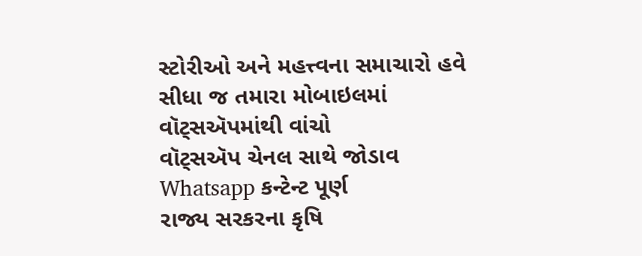સ્ટોરીઓ અને મહત્ત્વના સમાચારો હવે સીધા જ તમારા મોબાઇલમાં વૉટ્સઍપમાંથી વાંચો
વૉટ્સઍપ ચેનલ સાથે જોડાવ
Whatsapp કન્ટેન્ટ પૂર્ણ
રાજ્ય સરકરના કૃષિ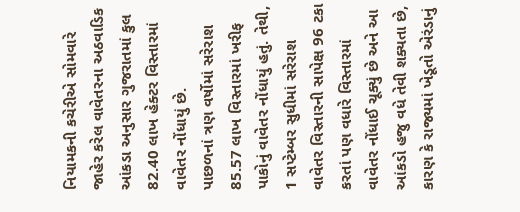નિયામકની કચેરીએ સોમવારે જાહેર કરેલ વાવેતરના અઠવાડિક આંકડા અનુસાર ગુજરાતમાં કુલ 82.40 લાખ હેક્ટર વિસ્તારમાં વાવેતર નોંધાયું છે.
પાછળનાં ત્રણ વર્ષોમાં સરેરાશ 85.57 લાખ વિસ્તારમાં ખરીફ પાકોનું વાવેતર નોંધાયું હતું. તેથી, 1 સપ્ટેમ્બર સુધીમાં સરેરાશ વાવેતર વિસ્તારની સાપેક્ષ 96 ટકા કરતાં પણ વધારે વિસ્તારમાં વાવેતર નોંધાઈ ચૂક્યું છે અને આ આંકડો હજુ વધે તેવી શક્યતા છે, કારણ કે રાજ્યમાં ખેડૂતો એરંડાનું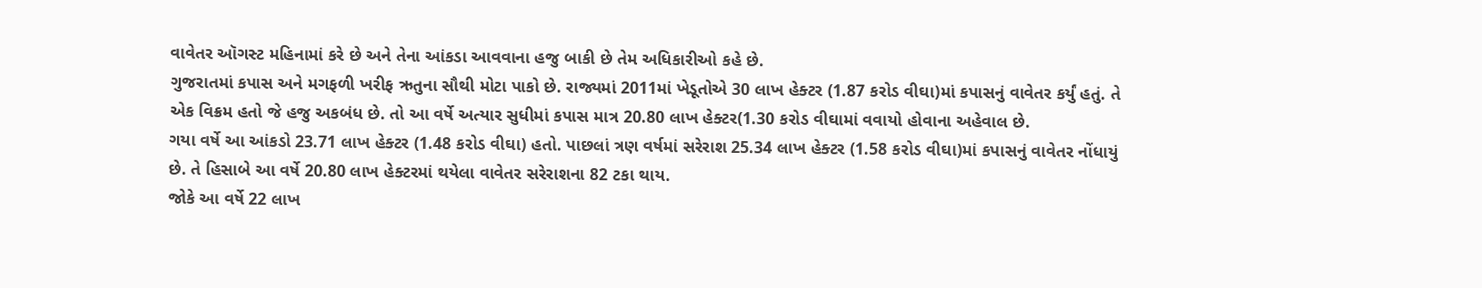વાવેતર ઑગસ્ટ મહિનામાં કરે છે અને તેના આંકડા આવવાના હજુ બાકી છે તેમ અધિકારીઓ કહે છે.
ગુજરાતમાં કપાસ અને મગફળી ખરીફ ઋતુના સૌથી મોટા પાકો છે. રાજ્યમાં 2011માં ખેડૂતોએ 30 લાખ હેક્ટર (1.87 કરોડ વીઘા)માં કપાસનું વાવેતર કર્યું હતું. તે એક વિક્રમ હતો જે હજુ અકબંધ છે. તો આ વર્ષે અત્યાર સુધીમાં કપાસ માત્ર 20.80 લાખ હેક્ટર(1.30 કરોડ વીઘામાં વવાયો હોવાના અહેવાલ છે.
ગયા વર્ષે આ આંકડો 23.71 લાખ હેક્ટર (1.48 કરોડ વીઘા) હતો. પાછલાં ત્રણ વર્ષમાં સરેરાશ 25.34 લાખ હેક્ટર (1.58 કરોડ વીઘા)માં કપાસનું વાવેતર નોંધાયું છે. તે હિસાબે આ વર્ષે 20.80 લાખ હેક્ટરમાં થયેલા વાવેતર સરેરાશના 82 ટકા થાય.
જોકે આ વર્ષે 22 લાખ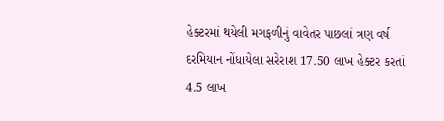હેક્ટરમાં થયેલી મગફળીનું વાવેતર પાછલાં ત્રણ વર્ષ દરમિયાન નોંધાયેલા સરેરાશ 17.50 લાખ હેક્ટર કરતાં 4.5 લાખ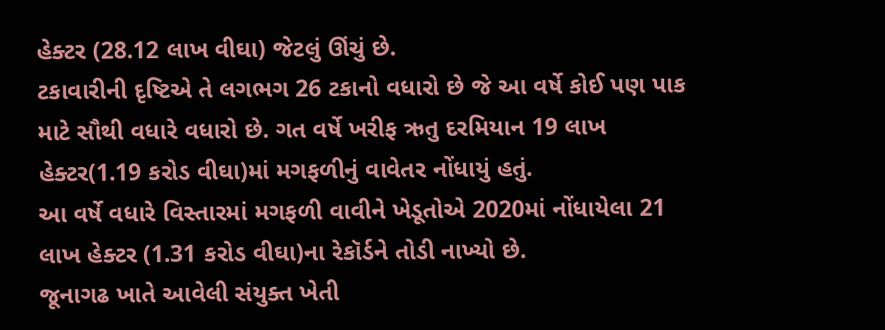હેક્ટર (28.12 લાખ વીઘા) જેટલું ઊંચું છે.
ટકાવારીની દૃષ્ટિએ તે લગભગ 26 ટકાનો વધારો છે જે આ વર્ષે કોઈ પણ પાક માટે સૌથી વધારે વધારો છે. ગત વર્ષે ખરીફ ઋતુ દરમિયાન 19 લાખ હેક્ટર(1.19 કરોડ વીઘા)માં મગફળીનું વાવેતર નોંધાયું હતું.
આ વર્ષે વધારે વિસ્તારમાં મગફળી વાવીને ખેડૂતોએ 2020માં નોંધાયેલા 21 લાખ હેક્ટર (1.31 કરોડ વીઘા)ના રેકૉર્ડને તોડી નાખ્યો છે.
જૂનાગઢ ખાતે આવેલી સંયુક્ત ખેતી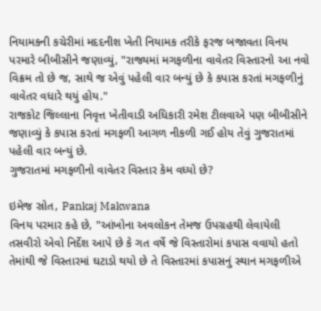નિયામકની કચેરીમાં મદદનીશ ખેતી નિયામક તરીકે ફરજ બજાવતા વિનય પરમારે બીબીસીને જણાવ્યું, "રાજ્યમાં મગફળીના વાવેતર વિસ્તારનો આ નવો વિક્રમ તો છે જ, સાથે જ એવું પહેલી વાર બન્યું છે કે કપાસ કરતાં મગફળીનું વાવેતર વધારે થયું હોય."
રાજકોટ જિલ્લાના નિવૃત્ત ખેતીવાડી અધિકારી રમેશ ટીલવાએ પણ બીબીસીને જણાવ્યું કે કપાસ કરતાં મગફળી આગળ નીકળી ગઈ હોય તેવું ગુજરાતમાં પહેલી વાર બન્યું છે.
ગુજરાતમાં મગફળીનો વાવેતર વિસ્તાર કેમ વધ્યો છે?

ઇમેજ સ્રોત, Pankaj Makwana
વિનય પરમાર કહે છે, "આંખોના અવલોકન તેમજ ઉપગ્રહથી લેવાયેલી તસવીરો એવો નિર્દેશ આપે છે કે ગત વર્ષે જે વિસ્તારોમાં કપાસ વવાયો હતો તેમાંથી જે વિસ્તારમાં ઘટાડો થયો છે તે વિસ્તારમાં કપાસનું સ્થાન મગફળીએ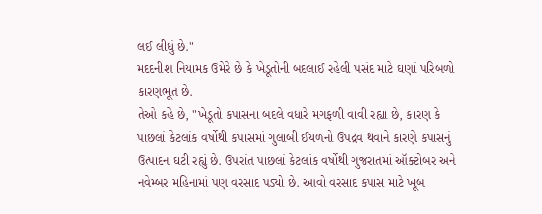લઈ લીધું છે."
મદદનીશ નિયામક ઉમેરે છે કે ખેડૂતોની બદલાઈ રહેલી પસંદ માટે ઘણાં પરિબળો કારણભૂત છે.
તેઓ કહે છે, "ખેડૂતો કપાસના બદલે વધારે મગફળી વાવી રહ્યા છે, કારણ કે પાછલાં કેટલાંક વર્ષોથી કપાસમાં ગુલાબી ઈયળનો ઉપદ્રવ થવાને કારણે કપાસનું ઉત્પાદન ઘટી રહ્યું છે. ઉપરાંત પાછલાં કેટલાંક વર્ષોથી ગુજરાતમાં ઑક્ટોબર અને નવેમ્બર મહિનામાં પણ વરસાદ પડ્યો છે. આવો વરસાદ કપાસ માટે ખૂબ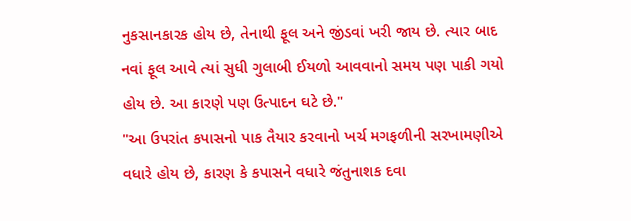નુકસાનકારક હોય છે, તેનાથી ફૂલ અને જીંડવાં ખરી જાય છે. ત્યાર બાદ નવાં ફૂલ આવે ત્યાં સુધી ગુલાબી ઈયળો આવવાનો સમય પણ પાકી ગયો હોય છે. આ કારણે પણ ઉત્પાદન ઘટે છે."
"આ ઉપરાંત કપાસનો પાક તૈયાર કરવાનો ખર્ચ મગફળીની સરખામણીએ વધારે હોય છે, કારણ કે કપાસને વધારે જંતુનાશક દવા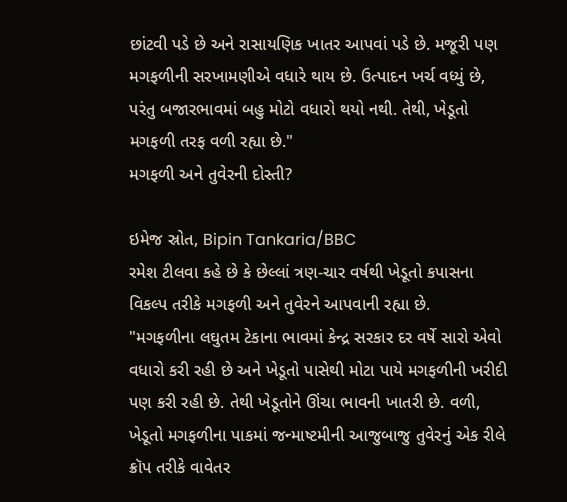છાંટવી પડે છે અને રાસાયણિક ખાતર આપવાં પડે છે. મજૂરી પણ મગફળીની સરખામણીએ વધારે થાય છે. ઉત્પાદન ખર્ચ વધ્યું છે, પરંતુ બજારભાવમાં બહુ મોટો વધારો થયો નથી. તેથી, ખેડૂતો મગફળી તરફ વળી રહ્યા છે."
મગફળી અને તુવેરની દોસ્તી?

ઇમેજ સ્રોત, Bipin Tankaria/BBC
રમેશ ટીલવા કહે છે કે છેલ્લાં ત્રણ-ચાર વર્ષથી ખેડૂતો કપાસના વિકલ્પ તરીકે મગફળી અને તુવેરને આપવાની રહ્યા છે.
"મગફળીના લઘુતમ ટેકાના ભાવમાં કેન્દ્ર સરકાર દર વર્ષે સારો એવો વધારો કરી રહી છે અને ખેડૂતો પાસેથી મોટા પાયે મગફળીની ખરીદી પણ કરી રહી છે. તેથી ખેડૂતોને ઊંચા ભાવની ખાતરી છે. વળી, ખેડૂતો મગફળીના પાકમાં જન્માષ્ટમીની આજુબાજુ તુવેરનું એક રીલે ક્રૉપ તરીકે વાવેતર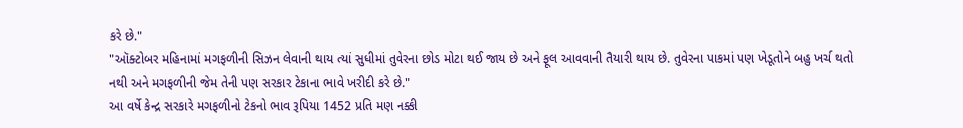કરે છે."
"ઑક્ટોબર મહિનામાં મગફળીની સિઝન લેવાની થાય ત્યાં સુધીમાં તુવેરના છોડ મોટા થઈ જાય છે અને ફૂલ આવવાની તૈયારી થાય છે. તુવેરના પાકમાં પણ ખેડૂતોને બહુ ખર્ચ થતો નથી અને મગફળીની જેમ તેની પણ સરકાર ટેકાના ભાવે ખરીદી કરે છે."
આ વર્ષે કેન્દ્ર સરકારે મગફળીનો ટેકનો ભાવ રૂપિયા 1452 પ્રતિ મણ નક્કી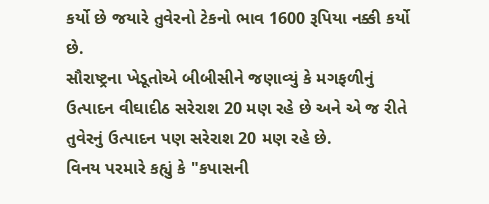કર્યો છે જયારે તુવેરનો ટેકનો ભાવ 1600 રૂપિયા નક્કી કર્યો છે.
સૌરાષ્ટ્રના ખેડૂતોએ બીબીસીને જણાવ્યું કે મગફળીનું ઉત્પાદન વીઘાદીઠ સરેરાશ 20 મણ રહે છે અને એ જ રીતે તુવેરનું ઉત્પાદન પણ સરેરાશ 20 મણ રહે છે.
વિનય પરમારે કહ્યું કે "કપાસની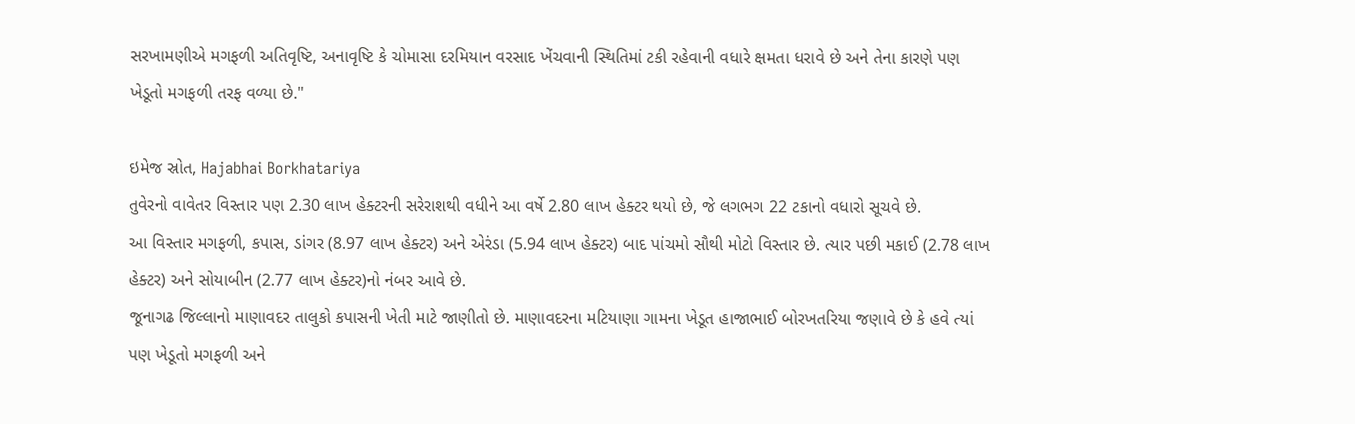સરખામણીએ મગફળી અતિવૃષ્ટિ, અનાવૃષ્ટિ કે ચોમાસા દરમિયાન વરસાદ ખેંચવાની સ્થિતિમાં ટકી રહેવાની વધારે ક્ષમતા ધરાવે છે અને તેના કારણે પણ ખેડૂતો મગફળી તરફ વળ્યા છે."

ઇમેજ સ્રોત, Hajabhai Borkhatariya
તુવેરનો વાવેતર વિસ્તાર પણ 2.30 લાખ હેક્ટરની સરેરાશથી વધીને આ વર્ષે 2.80 લાખ હેક્ટર થયો છે, જે લગભગ 22 ટકાનો વધારો સૂચવે છે.
આ વિસ્તાર મગફળી, કપાસ, ડાંગર (8.97 લાખ હેક્ટર) અને એરંડા (5.94 લાખ હેક્ટર) બાદ પાંચમો સૌથી મોટો વિસ્તાર છે. ત્યાર પછી મકાઈ (2.78 લાખ હેક્ટર) અને સોયાબીન (2.77 લાખ હેક્ટર)નો નંબર આવે છે.
જૂનાગઢ જિલ્લાનો માણાવદર તાલુકો કપાસની ખેતી માટે જાણીતો છે. માણાવદરના મટિયાણા ગામના ખેડૂત હાજાભાઈ બોરખતરિયા જણાવે છે કે હવે ત્યાં પણ ખેડૂતો મગફળી અને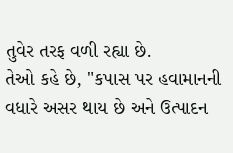તુવેર તરફ વળી રહ્યા છે.
તેઓ કહે છે, "કપાસ પર હવામાનની વધારે અસર થાય છે અને ઉત્પાદન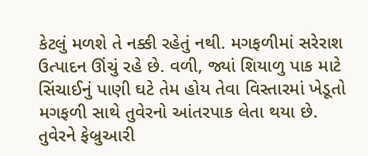કેટલું મળશે તે નક્કી રહેતું નથી. મગફળીમાં સરેરાશ ઉત્પાદન ઊંચું રહે છે. વળી, જ્યાં શિયાળુ પાક માટે સિંચાઈનું પાણી ઘટે તેમ હોય તેવા વિસ્તારમાં ખેડૂતો મગફળી સાથે તુવેરનો આંતરપાક લેતા થયા છે. તુવેરને ફેબ્રુઆરી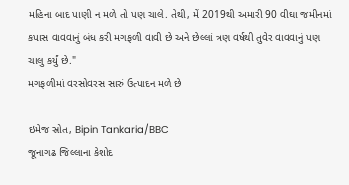મહિના બાદ પાણી ન મળે તો પણ ચાલે. તેથી, મેં 2019થી અમારી 90 વીઘા જમીનમાં કપાસ વાવવાનું બંધ કરી મગફળી વાવી છે અને છેલ્લાં ત્રણ વર્ષથી તુવેર વાવવાનું પણ ચાલુ કર્યું છે."
મગફળીમાં વરસોવરસ સારું ઉત્પાદન મળે છે

ઇમેજ સ્રોત, Bipin Tankaria/BBC
જૂનાગઢ જિલ્લાના કેશોદ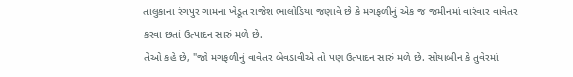તાલુકાના રંગપુર ગામના ખેડૂત રાજેશ ભાલોડિયા જણાવે છે કે મગફળીનું એક જ જમીનમાં વારંવાર વાવેતર કરવા છતાં ઉત્પાદન સારું મળે છે.
તેઓ કહે છે, "જો મગફળીનું વાવેતર બેવડાવીએ તો પણ ઉત્પાદન સારું મળે છે. સોયાબીન કે તુવેરમાં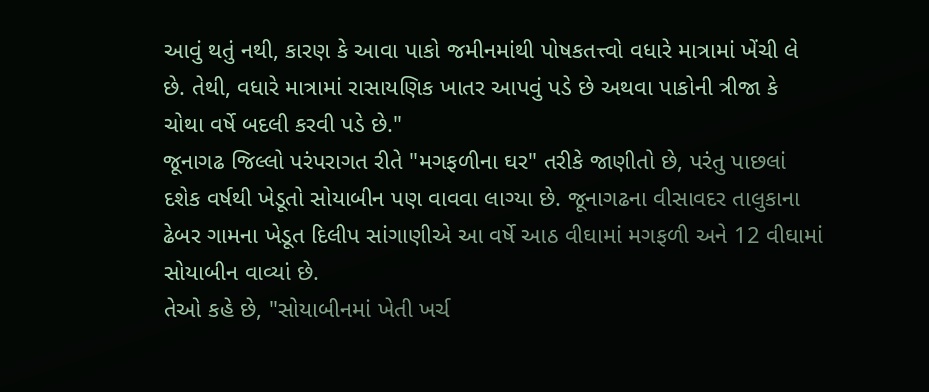આવું થતું નથી, કારણ કે આવા પાકો જમીનમાંથી પોષકતત્ત્વો વધારે માત્રામાં ખેંચી લે છે. તેથી, વધારે માત્રામાં રાસાયણિક ખાતર આપવું પડે છે અથવા પાકોની ત્રીજા કે ચોથા વર્ષે બદલી કરવી પડે છે."
જૂનાગઢ જિલ્લો પરંપરાગત રીતે "મગફળીના ઘર" તરીકે જાણીતો છે, પરંતુ પાછલાં દશેક વર્ષથી ખેડૂતો સોયાબીન પણ વાવવા લાગ્યા છે. જૂનાગઢના વીસાવદર તાલુકાના ઢેબર ગામના ખેડૂત દિલીપ સાંગાણીએ આ વર્ષે આઠ વીઘામાં મગફળી અને 12 વીઘામાં સોયાબીન વાવ્યાં છે.
તેઓ કહે છે, "સોયાબીનમાં ખેતી ખર્ચ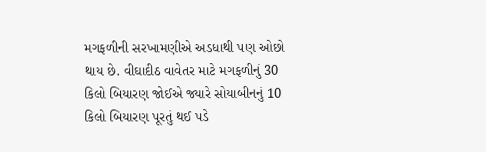મગફળીની સરખામણીએ અડધાથી પણ ઓછો થાય છે. વીઘાદીઠ વાવેતર માટે મગફળીનું 30 કિલો બિયારણ જોઈએ જ્યારે સોયાબીનનું 10 કિલો બિયારણ પૂરતું થઈ પડે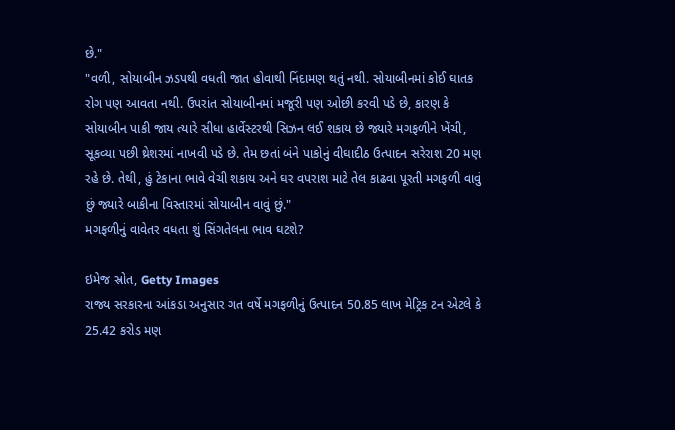છે."
"વળી, સોયાબીન ઝડપથી વધતી જાત હોવાથી નિંદામણ થતું નથી. સોયાબીનમાં કોઈ ઘાતક રોગ પણ આવતા નથી. ઉપરાંત સોયાબીનમાં મજૂરી પણ ઓછી કરવી પડે છે, કારણ કે સોયાબીન પાકી જાય ત્યારે સીધા હાર્વેસ્ટરથી સિઝન લઈ શકાય છે જ્યારે મગફળીને ખેંચી, સૂકવ્યા પછી થ્રેશરમાં નાખવી પડે છે. તેમ છતાં બંને પાકોનું વીઘાદીઠ ઉત્પાદન સરેરાશ 20 મણ રહે છે. તેથી, હું ટેકાના ભાવે વેચી શકાય અને ઘર વપરાશ માટે તેલ કાઢવા પૂરતી મગફળી વાવું છું જ્યારે બાકીના વિસ્તારમાં સોયાબીન વાવું છું."
મગફળીનું વાવેતર વધતા શું સિંગતેલના ભાવ ઘટશે?

ઇમેજ સ્રોત, Getty Images
રાજ્ય સરકારના આંકડા અનુસાર ગત વર્ષે મગફળીનું ઉત્પાદન 50.85 લાખ મેટ્રિક ટન એટલે કે 25.42 કરોડ મણ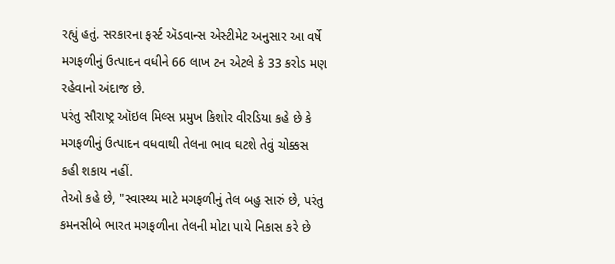રહ્યું હતું. સરકારના ફર્સ્ટ ઍડવાન્સ એસ્ટીમેટ અનુસાર આ વર્ષે મગફળીનું ઉત્પાદન વધીને 66 લાખ ટન એટલે કે 33 કરોડ મણ રહેવાનો અંદાજ છે.
પરંતુ સૌરાષ્ટ્ર ઑઇલ મિલ્સ પ્રમુખ કિશોર વીરડિયા કહે છે કે મગફળીનું ઉત્પાદન વધવાથી તેલના ભાવ ઘટશે તેવું ચોક્કસ કહી શકાય નહીં.
તેઓ કહે છે, "સ્વાસ્થ્ય માટે મગફળીનું તેલ બહુ સારું છે, પરંતુ કમનસીબે ભારત મગફળીના તેલની મોટા પાયે નિકાસ કરે છે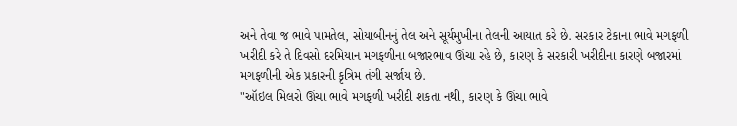અને તેવા જ ભાવે પામતેલ, સોયાબીનનું તેલ અને સૂર્યમુખીના તેલની આયાત કરે છે. સરકાર ટેકાના ભાવે મગફળી ખરીદી કરે તે દિવસો દરમિયાન મગફળીના બજારભાવ ઊંચા રહે છે, કારણ કે સરકારી ખરીદીના કારણે બજારમાં મગફળીની એક પ્રકારની કૃત્રિમ તંગી સર્જાય છે.
"ઑઇલ મિલરો ઊંચા ભાવે મગફળી ખરીદી શકતા નથી, કારણ કે ઊંચા ભાવે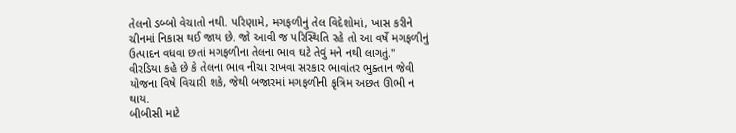તેલનો ડબ્બો વેચાતો નથી. પરિણામે, મગફળીનું તેલ વિદેશોમાં, ખાસ કરીને ચીનમાં નિકાસ થઈ જાય છે. જો આવી જ પરિસ્થિતિ રહે તો આ વર્ષે મગફળીનું ઉત્પાદન વધવા છતાં મગફળીના તેલના ભાવ ઘટે તેવું મને નથી લાગતું."
વીરડિયા કહે છે કે તેલના ભાવ નીચા રાખવા સરકાર ભાવાંતર ભુક્તાન જેવી યોજના વિષે વિચારી શકે, જેથી બજારમાં મગફળીની કૃત્રિમ અછત ઊભી ન થાય.
બીબીસી માટે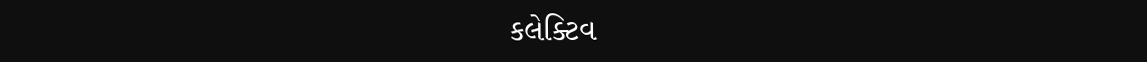કલેક્ટિવ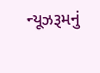ન્યૂઝરૂમનું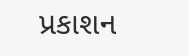પ્રકાશન